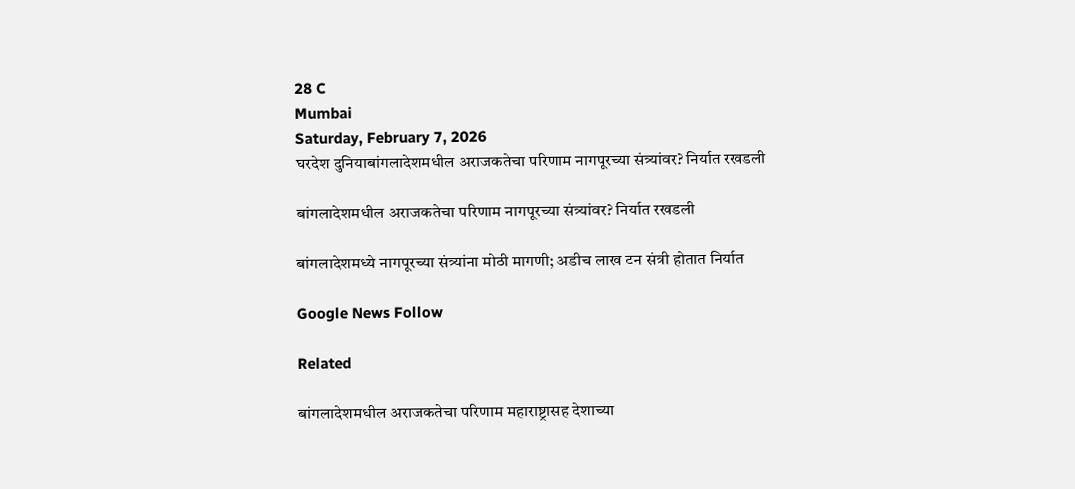28 C
Mumbai
Saturday, February 7, 2026
घरदेश दुनियाबांगलादेशमधील अराजकतेचा परिणाम नागपूरच्या संत्र्यांवर? निर्यात रखडली

बांगलादेशमधील अराजकतेचा परिणाम नागपूरच्या संत्र्यांवर? निर्यात रखडली

बांगलादेशमध्ये नागपूरच्या संत्र्यांना मोठी मागणी; अडीच लाख टन संत्री होतात निर्यात

Google News Follow

Related

बांगलादेशमधील अराजकतेचा परिणाम महाराष्ट्रासह देशाच्या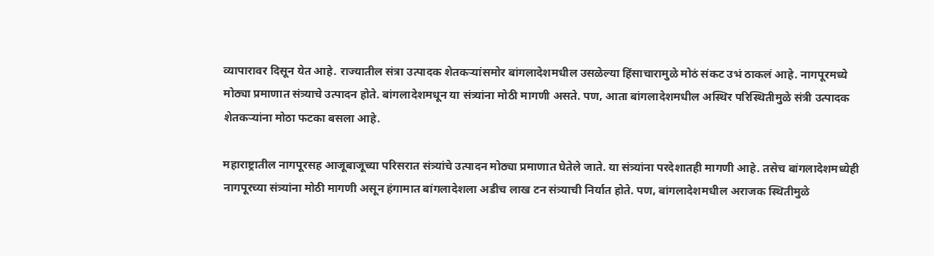व्यापारावर दिसून येत आहे. राज्यातील संत्रा उत्पादक शेतकऱ्यांसमोर बांगलादेशमधील उसळेल्या हिंसाचारामुळे मोठं संकट उभं ठाकलं आहे. नागपूरमध्ये मोठ्या प्रमाणात संत्र्याचे उत्पादन होते. बांगलादेशमधून या संत्र्यांना मोठी मागणी असते. पण, आता बांगलादेशमधील अस्थिर परिस्थितीमुळे संत्री उत्पादक शेतकऱ्यांना मोठा फटका बसला आहे.

महाराष्ट्रातील नागपूरसह आजूबाजूच्या परिसरात संत्र्यांचे उत्पादन मोठ्या प्रमाणात घेतेले जाते. या संत्र्यांना परदेशातही मागणी आहे. तसेच बांगलादेशमध्येही नागपूरच्या संत्र्यांना मोठी मागणी असून हंगामात बांगलादेशला अडीच लाख टन संत्र्याची निर्यात होते. पण, बांगलादेशमधील अराजक स्थितीमुळे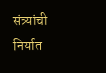संत्र्यांची निर्यात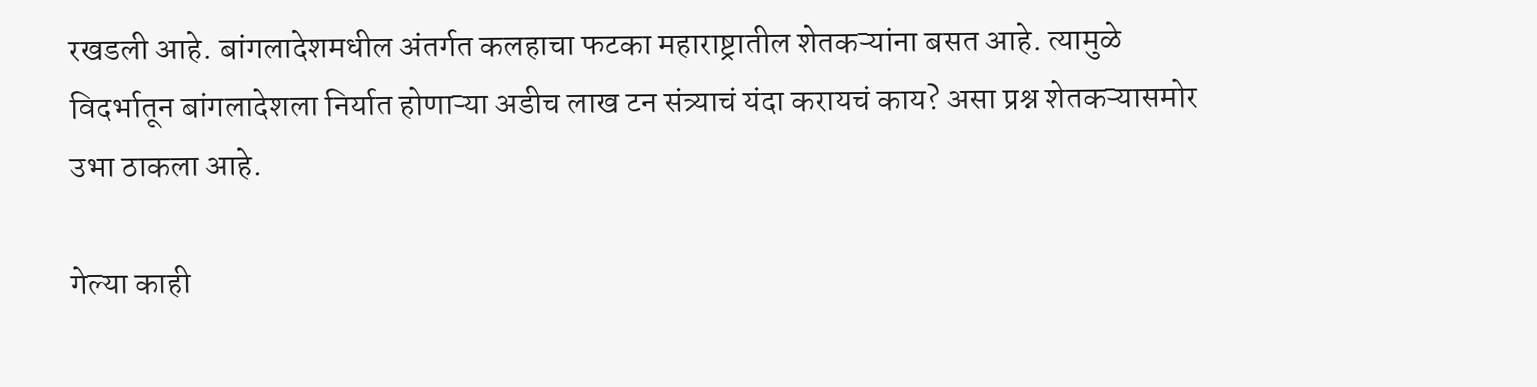रखडली आहे. बांगलादेशमधील अंतर्गत कलहाचा फटका महाराष्ट्रातील शेतकऱ्यांना बसत आहे. त्यामुळे विदर्भातून बांगलादेशला निर्यात होणाऱ्या अडीच लाख टन संत्र्याचं यंदा करायचं काय? असा प्रश्न शेतकऱ्यासमोर उभा ठाकला आहे.

गेल्या काही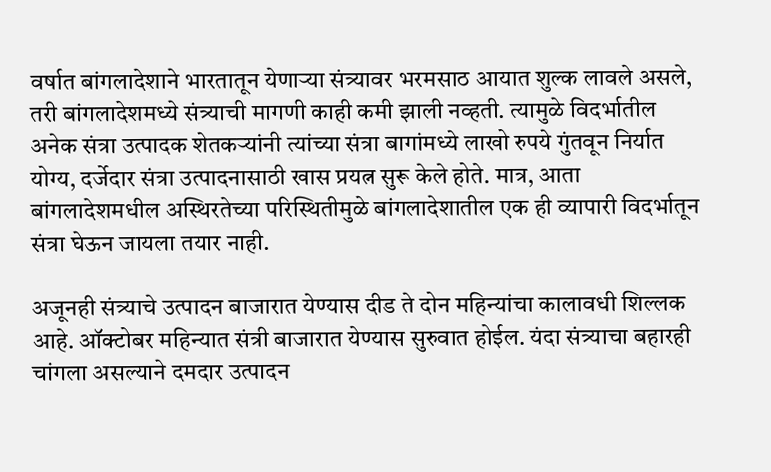वर्षात बांगलादेशाने भारतातून येणाऱ्या संत्र्यावर भरमसाठ आयात शुल्क लावले असले, तरी बांगलादेशमध्ये संत्र्याची मागणी काही कमी झाली नव्हती. त्यामुळे विदर्भातील अनेक संत्रा उत्पादक शेतकऱ्यांनी त्यांच्या संत्रा बागांमध्ये लाखो रुपये गुंतवून निर्यात योग्य, दर्जेदार संत्रा उत्पादनासाठी खास प्रयत्न सुरू केले होते. मात्र, आता बांगलादेशमधील अस्थिरतेच्या परिस्थितीमुळे बांगलादेशातील एक ही व्यापारी विदर्भातून संत्रा घेऊन जायला तयार नाही.

अजूनही संत्र्याचे उत्पादन बाजारात येण्यास दीड ते दोन महिन्यांचा कालावधी शिल्लक आहे. ऑक्टोबर महिन्यात संत्री बाजारात येण्यास सुरुवात होईल. यंदा संत्र्याचा बहारही चांगला असल्याने दमदार उत्पादन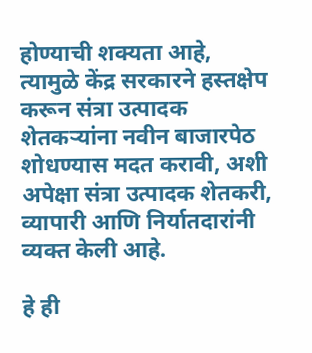होण्याची शक्यता आहे, त्यामुळे केंद्र सरकारने हस्तक्षेप करून संत्रा उत्पादक शेतकऱ्यांना नवीन बाजारपेठ शोधण्यास मदत करावी, अशी अपेक्षा संत्रा उत्पादक शेतकरी, व्यापारी आणि निर्यातदारांनी व्यक्त केली आहे.

हे ही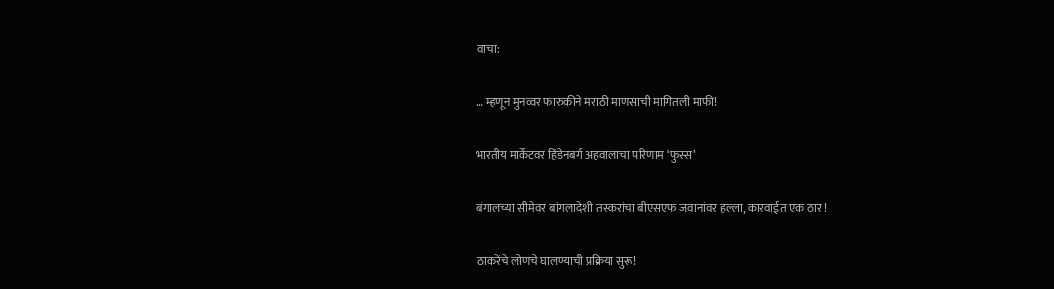वाचा:

… म्हणून मुनव्वर फारुकीने मराठी माणसाची मागितली माफी!

भारतीय मार्केटवर हिंडेनबर्ग अहवालाचा परिणाम ‘फुस्स’

बंगालच्या सीमेवर बांगलादेशी तस्करांचा बीएसएफ जवानांवर हल्ला, कारवाईत एक ठार !

ठाकरेंचे लोणचे घालण्याची प्रक्रिया सुरू!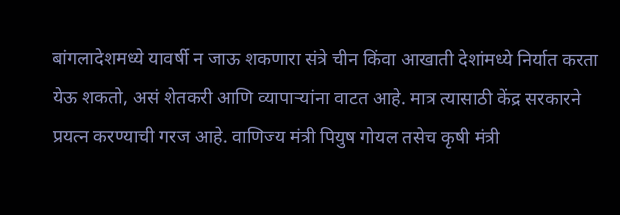बांगलादेशमध्ये यावर्षी न जाऊ शकणारा संत्रे चीन किंवा आखाती देशांमध्ये निर्यात करता येऊ शकतो, असं शेतकरी आणि व्यापाऱ्यांना वाटत आहे. मात्र त्यासाठी केंद्र सरकारने प्रयत्न करण्याची गरज आहे. वाणिज्य मंत्री पियुष गोयल तसेच कृषी मंत्री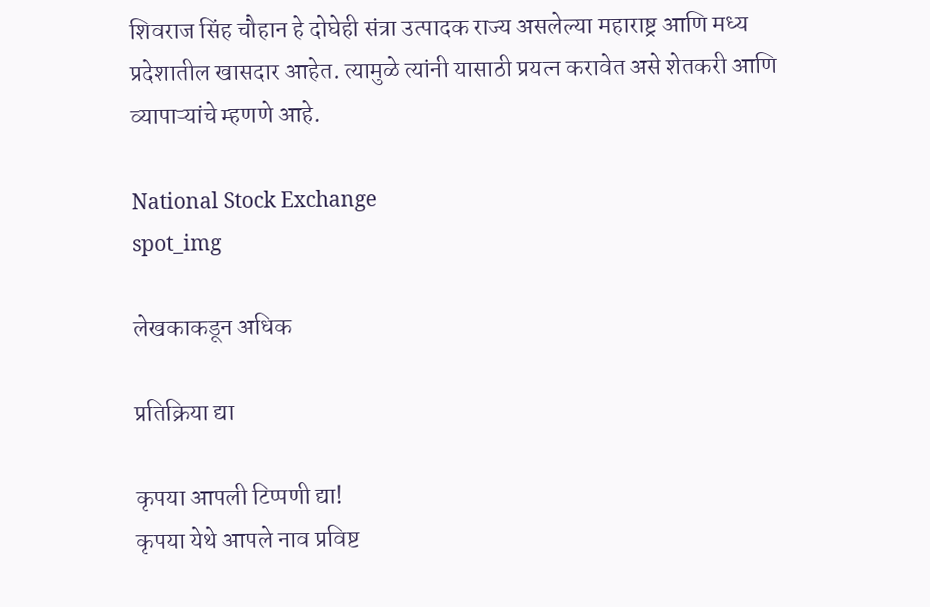शिवराज सिंह चौहान हे दोघेही संत्रा उत्पादक राज्य असलेल्या महाराष्ट्र आणि मध्य प्रदेशातील खासदार आहेत. त्यामुळे त्यांनी यासाठी प्रयत्न करावेत असे शेतकरी आणि व्यापाऱ्यांचे म्हणणे आहे.

National Stock Exchange
spot_img

लेखकाकडून अधिक

प्रतिक्रिया द्या

कृपया आपली टिप्पणी द्या!
कृपया येथे आपले नाव प्रविष्ट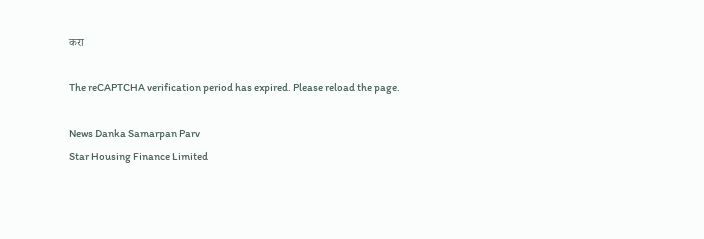करा

The reCAPTCHA verification period has expired. Please reload the page.

News Danka Samarpan Parv
Star Housing Finance Limited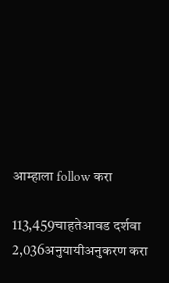आम्हाला follow करा

113,459चाहतेआवड दर्शवा
2,036अनुयायीअनुकरण करा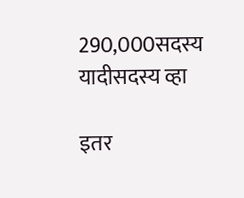290,000सदस्य यादीसदस्य व्हा

इतर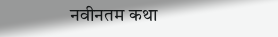नवीनतम कथा